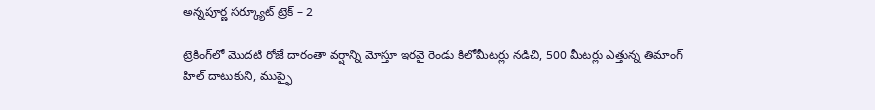అన్నపూర్ణ సర్క్యూట్ ట్రెక్ – 2

ట్రెకింగ్‌లో మొదటి రోజే దారంతా వర్షాన్ని మోస్తూ ఇరవై రెండు కిలోమీటర్లు నడిచి, 500 మీటర్లు ఎత్తున్న తిమాంగ్ హిల్ దాటుకుని, ముప్ఫై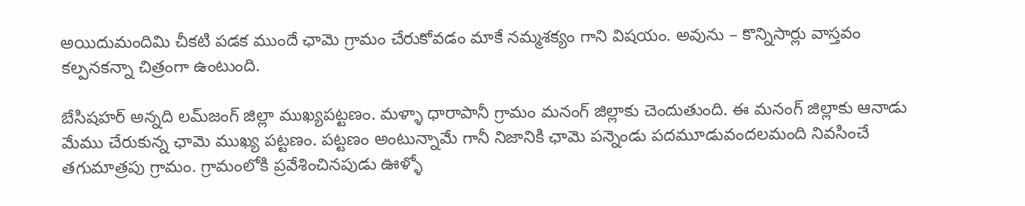అయిదుమందిమి చీకటి పడక ముందే ఛామె గ్రామం చేరుకోవడం మాకే నమ్మశక్యం గాని విషయం. అవును – కొన్నిసార్లు వాస్తవం కల్పనకన్నా చిత్రంగా ఉంటుంది.

బేసిషహర్ అన్నది లమ్‌జంగ్ జిల్లా ముఖ్యపట్టణం. మళ్ళా ధారాపానీ గ్రామం మనంగ్ జిల్లాకు చెందుతుంది. ఈ మనంగ్ జిల్లాకు ఆనాడు మేము చేరుకున్న ఛామె ముఖ్య పట్టణం. పట్టణం అంటున్నామే గానీ నిజానికి ఛామె పన్నెండు పదమూడువందలమంది నివసించే తగుమాత్రపు గ్రామం. గ్రామంలోకి ప్రవేశించినపుడు ఊళ్ళో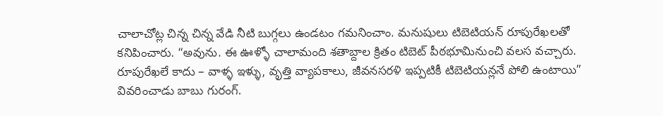చాలాచోట్ల చిన్న చిన్న వేడి నీటి బుగ్గలు ఉండటం గమనించాం. మనుషులు టిబెటియన్ రూపురేఖలతో కనిపించారు. “అవును. ఈ ఊళ్ళో చాలామంది శతాబ్దాల క్రితం టిబెట్ పీఠభూమినుంచి వలస వచ్చారు. రూపురేఖలే కాదు – వాళ్ళ ఇళ్ళు, వృత్తి వ్యాపకాలు, జీవనసరళి ఇప్పటికీ టిబెటియన్లనే పోలి ఉంటాయి” వివరించాడు బాబు గురంగ్.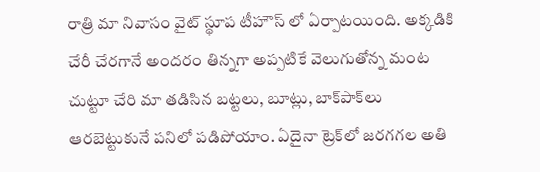రాత్రి మా నివాసం వైట్ స్థూప టీహౌస్ లో ఏర్పాటయింది. అక్కడికి చేరీ చేరగానే అందరం తిన్నగా అప్పటికే వెలుగుతోన్న మంట చుట్టూ చేరి మా తడిసిన బట్టలు, బూట్లు, బాక్‌పాక్‌లు ఆరబెట్టుకునే పనిలో పడిపోయాం. ఏదైనా ట్రెక్‌లో జరగగల అతి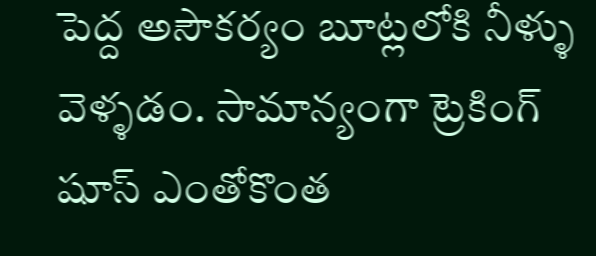పెద్ద అసౌకర్యం బూట్లలోకి నీళ్ళు వెళ్ళడం. సామాన్యంగా ట్రెకింగ్ షూస్ ఎంతోకొంత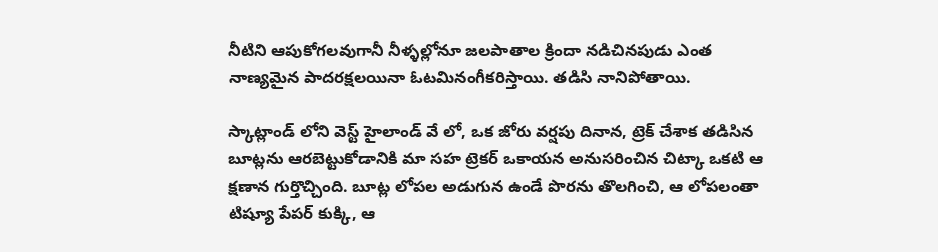నీటిని ఆపుకోగలవుగానీ నీళ్ళల్లోనూ జలపాతాల క్రిందా నడిచినపుడు ఎంత నాణ్యమైన పాదరక్షలయినా ఓటమినంగీకరిస్తాయి. తడిసి నానిపోతాయి.

స్కాట్లాండ్ లోని వెస్ట్ హైలాండ్ వే లో, ఒక జోరు వర్షపు దినాన, ట్రెక్ చేశాక తడిసిన బూట్లను ఆరబెట్టుకోడానికి మా సహ ట్రెకర్ ఒకాయన అనుసరించిన చిట్కా ఒకటి ఆ క్షణాన గుర్తొచ్చింది. బూట్ల లోపల అడుగున ఉండే పొరను తొలగించి, ఆ లోపలంతా టిష్యూ పేపర్ కుక్కి, ఆ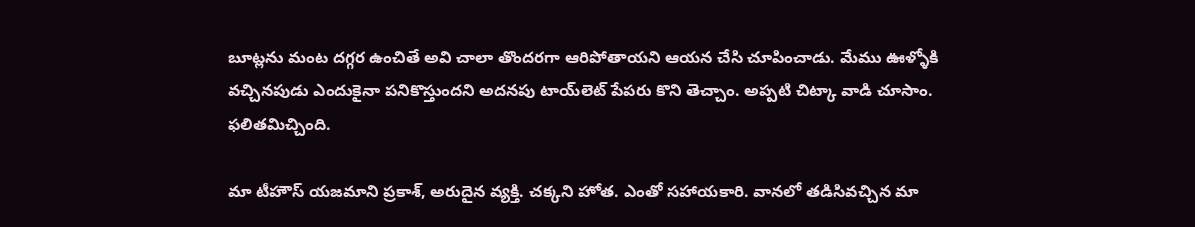బూట్లను మంట దగ్గర ఉంచితే అవి చాలా తొందరగా ఆరిపోతాయని ఆయన చేసి చూపించాడు. మేము ఊళ్ళోకి వచ్చినపుడు ఎందుకైనా పనికొస్తుందని అదనపు టాయ్‌లెట్ పేపరు కొని తెచ్చాం. అప్పటి చిట్కా వాడి చూసాం. ఫలితమిచ్చింది.

మా టీహౌస్ యజమాని ప్రకాశ్, అరుదైన వ్యక్తి. చక్కని హోత. ఎంతో సహాయకారి. వానలో తడిసివచ్చిన మా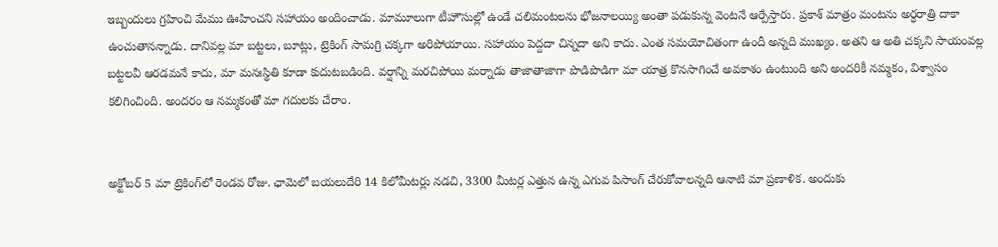ఇబ్బందులు గ్రహించి మేము ఊహించని సహాయం అందించాడు. మామూలుగా టీహౌసుల్లో ఉండే చలిమంటలను భోజనాలయ్యి అంతా పడుకున్న వెంటనే ఆర్పేస్తారు. ప్రకాశ్ మాత్రం మంటను అర్ధరాత్రి దాకా ఉంచుతానన్నాడు. దానివల్ల మా బట్టలు, బూట్లు, ట్రెకింగ్ సామగ్రి చక్కగా అరిపోయాయి. సహాయం పెద్దదా చిన్నదా అని కాదు. ఎంత సమయోచితంగా ఉందీ అన్నది ముఖ్యం. అతని ఆ అతి చక్కని సాయంవల్ల బట్టలవీ ఆరడమనే కాదు, మా మనఃస్థితి కూడా కుదుటబడింది. వర్షాన్ని మరచిపోయి మర్నాడు తాజాతాజాగా పొడిపొడిగా మా యాత్ర కొనసాగించే అవకాశం ఉంటుంది అని అందరికీ నమ్మకం, విశ్వాసం కలిగించింది. అందరం ఆ నమ్మకంతో మా గదులకు చేరాం.


అక్టోబర్ 5 మా ట్రెకింగ్‌లో రెండవ రోజు. ఛామెలో బయలుదేరి 14 కిలోమీటర్లు నడచి, 3300 మీటర్ల ఎత్తున ఉన్న ఎగువ పిసాంగ్ చేరుకోవాలన్నది ఆనాటి మా ప్రణాళిక. అందుకు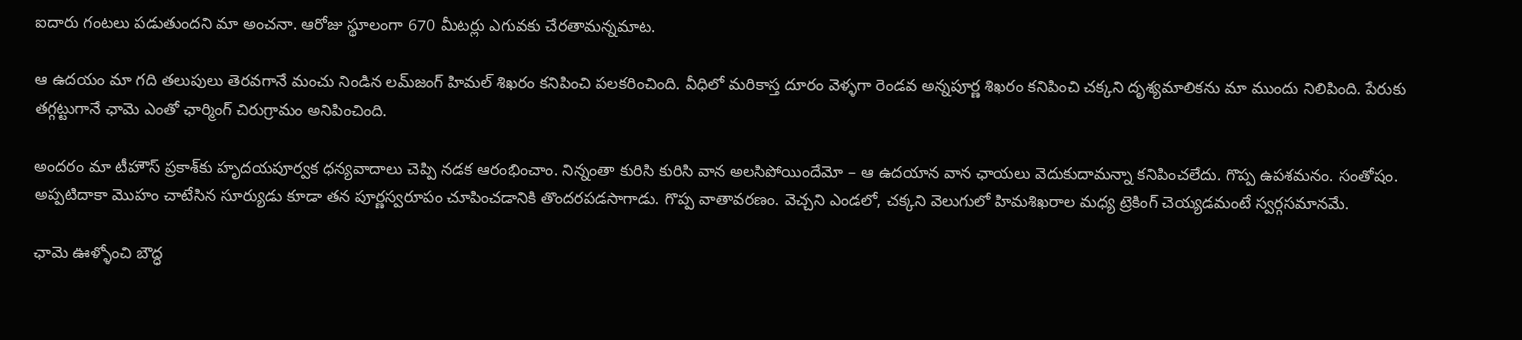ఐదారు గంటలు పడుతుందని మా అంచనా. ఆరోజు స్థూలంగా 670 మీటర్లు ఎగువకు చేరతామన్నమాట.

ఆ ఉదయం మా గది తలుపులు తెరవగానే మంచు నిండిన లమ్‌జంగ్ హిమల్ శిఖరం కనిపించి పలకరించింది. వీధిలో మరికాస్త దూరం వెళ్ళగా రెండవ అన్నపూర్ణ శిఖరం కనిపించి చక్కని దృశ్యమాలికను మా ముందు నిలిపింది. పేరుకు తగ్గట్టుగానే ఛామె ఎంతో ఛార్మింగ్ చిరుగ్రామం అనిపించింది.

అందరం మా టీహౌస్ ప్రకాశ్‌కు హృదయపూర్వక ధన్యవాదాలు చెప్పి నడక ఆరంభించాం. నిన్నంతా కురిసి కురిసి వాన అలసిపోయిందేమో – ఆ ఉదయాన వాన ఛాయలు వెదుకుదామన్నా కనిపించలేదు. గొప్ప ఉపశమనం. సంతోషం. అప్పటిదాకా మొహం చాటేసిన సూర్యుడు కూడా తన పూర్ణస్వరూపం చూపించడానికి తొందరపడసాగాడు. గొప్ప వాతావరణం. వెచ్చని ఎండలో, చక్కని వెలుగులో హిమశిఖరాల మధ్య ట్రెకింగ్ చెయ్యడమంటే స్వర్గసమానమే.

ఛామె ఊళ్ళోంచి బౌద్ధ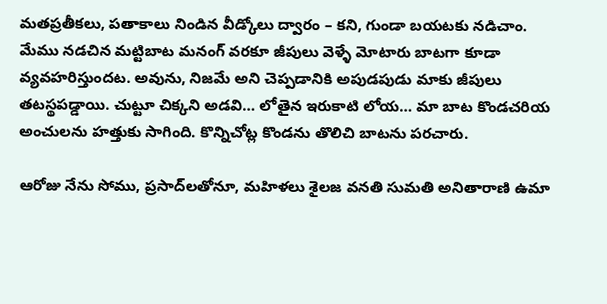మతప్రతీకలు, పతాకాలు నిండిన వీడ్కోలు ద్వారం – కని, గుండా బయటకు నడిచాం. మేము నడచిన మట్టిబాట మనంగ్ వరకూ జీపులు వెళ్ళే మోటారు బాటగా కూడా వ్యవహరిస్తుందట. అవును, నిజమే అని చెప్పడానికి అపుడపుడు మాకు జీపులు తటస్థపడ్డాయి. చుట్టూ చిక్కని అడవి… లోతైన ఇరుకాటి లోయ… మా బాట కొండచరియ అంచులను హత్తుకు సాగింది. కొన్నిచోట్ల కొండను తొలిచి బాటను పరచారు.

ఆరోజు నేను సోము, ప్రసాద్‌లతోనూ, మహిళలు శైలజ వనతి సుమతి అనితారాణి ఉమా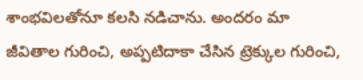శాంభవిలతోనూ కలసి నడిచాను. అందరం మా జీవితాల గురించి, అప్పటిదాకా చేసిన ట్రెక్కుల గురించి,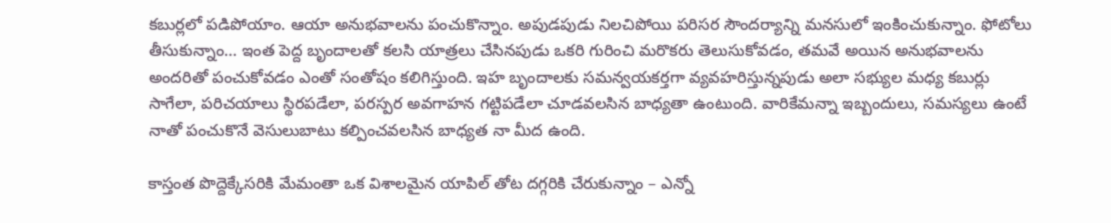కబుర్లలో పడిపోయాం. ఆయా అనుభవాలను పంచుకొన్నాం. అపుడపుడు నిలచిపోయి పరిసర సౌందర్యాన్ని మనసులో ఇంకించుకున్నాం. ఫోటోలు తీసుకున్నాం… ఇంత పెద్ద బృందాలతో కలసి యాత్రలు చేసినపుడు ఒకరి గురించి మరొకరు తెలుసుకోవడం, తమవే అయిన అనుభవాలను అందరితో పంచుకోవడం ఎంతో సంతోషం కలిగిస్తుంది. ఇహ బృందాలకు సమన్వయకర్తగా వ్యవహరిస్తున్నపుడు అలా సభ్యుల మధ్య కబుర్లు సాగేలా, పరిచయాలు స్థిరపడేలా, పరస్పర అవగాహన గట్టిపడేలా చూడవలసిన బాధ్యతా ఉంటుంది. వారికేమన్నా ఇబ్బందులు, సమస్యలు ఉంటే నాతో పంచుకొనే వెసులుబాటు కల్పించవలసిన బాధ్యత నా మీద ఉంది.

కాస్తంత పొద్దెక్కేసరికి మేమంతా ఒక విశాలమైన యాపిల్ తోట దగ్గరికి చేరుకున్నాం – ఎన్నో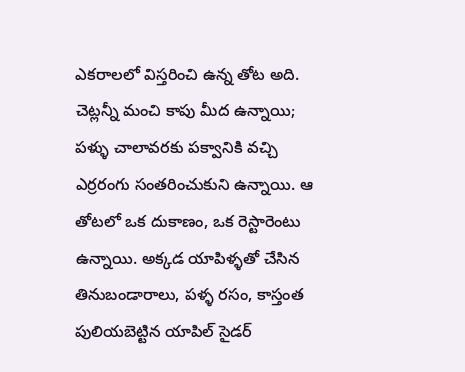ఎకరాలలో విస్తరించి ఉన్న తోట అది. చెట్లన్నీ మంచి కాపు మీద ఉన్నాయి; పళ్ళు చాలావరకు పక్వానికి వచ్చి ఎర్రరంగు సంతరించుకుని ఉన్నాయి. ఆ తోటలో ఒక దుకాణం, ఒక రెస్టారెంటు ఉన్నాయి. అక్కడ యాపిళ్ళతో చేసిన తినుబండారాలు, పళ్ళ రసం, కాస్తంత పులియబెట్టిన యాపిల్ సైడర్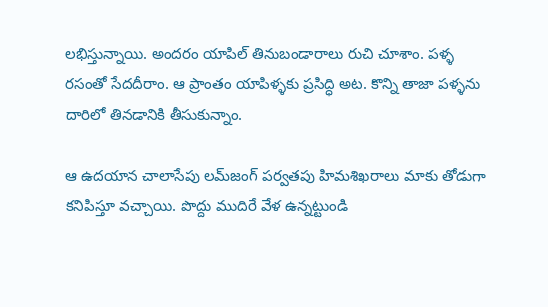లభిస్తున్నాయి. అందరం యాపిల్ తినుబండారాలు రుచి చూశాం. పళ్ళ రసంతో సేదదీరాం. ఆ ప్రాంతం యాపిళ్ళకు ప్రసిద్ధి అట. కొన్ని తాజా పళ్ళను దారిలో తినడానికి తీసుకున్నాం.

ఆ ఉదయాన చాలాసేపు లమ్‌జంగ్ పర్వతపు హిమశిఖరాలు మాకు తోడుగా కనిపిస్తూ వచ్చాయి. పొద్దు ముదిరే వేళ ఉన్నట్టుండి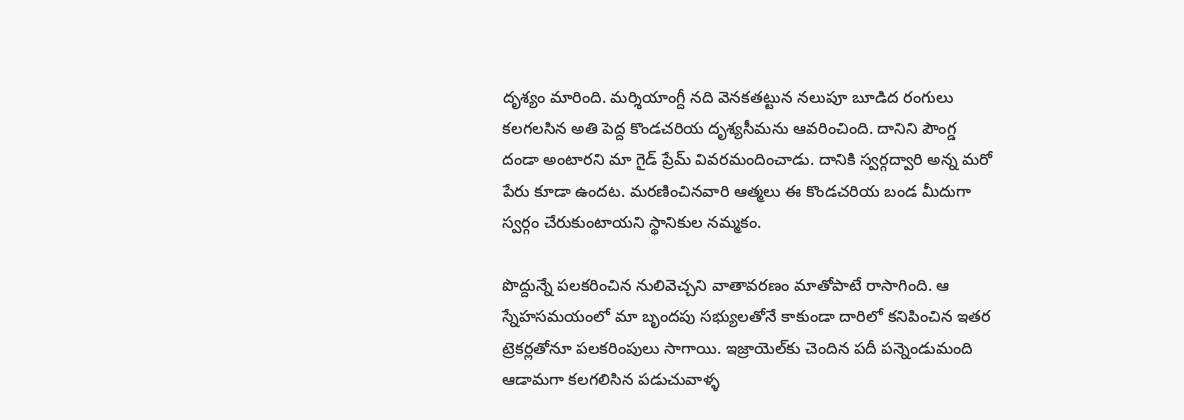దృశ్యం మారింది. మర్శియాంగ్దీ నది వెనకతట్టున నలుపూ బూడిద రంగులు కలగలసిన అతి పెద్ద కొండచరియ దృశ్యసీమను ఆవరించింది. దానిని పౌంగ్డ దండా అంటారని మా గైడ్ ప్రేమ్ వివరమందించాడు. దానికి స్వర్గద్వారి అన్న మరో పేరు కూడా ఉందట. మరణించినవారి ఆత్మలు ఈ కొండచరియ బండ మీదుగా స్వర్గం చేరుకుంటాయని స్థానికుల నమ్మకం.

పొద్దున్నే పలకరించిన నులివెచ్చని వాతావరణం మాతోపాటే రాసాగింది. ఆ స్నేహసమయంలో మా బృందపు సభ్యులతోనే కాకుండా దారిలో కనిపించిన ఇతర ట్రెకర్లతోనూ పలకరింపులు సాగాయి. ఇజ్రాయెల్‌కు చెందిన పదీ పన్నెండుమంది ఆడామగా కలగలిసిన పడుచువాళ్ళ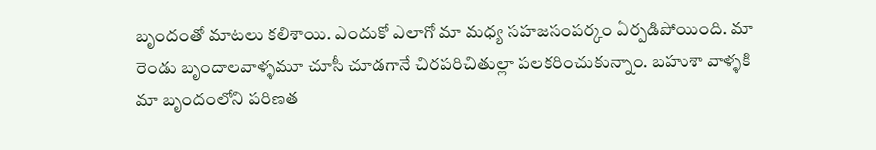బృందంతో మాటలు కలిశాయి. ఎందుకో ఎలాగో మా మధ్య సహజసంపర్కం ఏర్పడిపోయింది. మా రెండు బృందాలవాళ్ళమూ చూసీ చూడగానే చిరపరిచితుల్లా పలకరించుకున్నాం. బహుశా వాళ్ళకి మా బృందంలోని పరిణత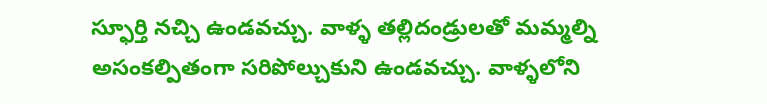స్ఫూర్తి నచ్చి ఉండవచ్చు. వాళ్ళ తల్లిదండ్రులతో మమ్మల్ని అసంకల్పితంగా సరిపోల్చుకుని ఉండవచ్చు. వాళ్ళలోని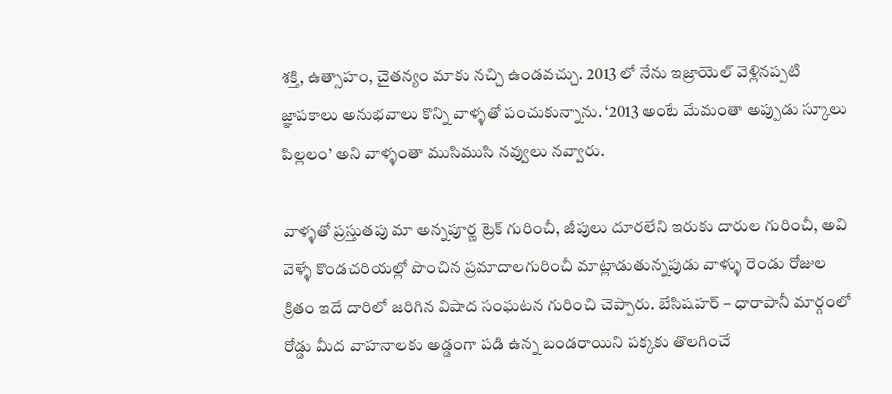శక్తి, ఉత్సాహం, చైతన్యం మాకు నచ్చి ఉండవచ్చు. 2013 లో నేను ఇజ్రాయెల్ వెళ్లినప్పటి జ్ఞాపకాలు అనుభవాలు కొన్ని వాళ్ళతో పంచుకున్నాను. ‘2013 అంటే మేమంతా అప్పుడు స్కూలు పిల్లలం’ అని వాళ్ళంతా ముసిముసి నవ్వులు నవ్వారు.

వాళ్ళతో ప్రస్తుతపు మా అన్నపూర్ణ ట్రెక్ గురించీ, జీపులు దూరలేని ఇరుకు దారుల గురించీ, అవి వెళ్ళే కొండచరియల్లో పొంచిన ప్రమాదాలగురించీ మాట్లాడుతున్నపుడు వాళ్ళు రెండు రోజుల క్రితం ఇదే దారిలో జరిగిన విషాద సంఘటన గురించి చెప్పారు. బేసిషహర్ – ధారాపానీ మార్గంలో రోడ్డు మీద వాహనాలకు అడ్డంగా పడి ఉన్న బండరాయిని పక్కకు తొలగించే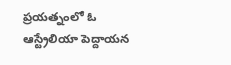ప్రయత్నంలో ఓ ఆస్ట్రేలియా పెద్దాయన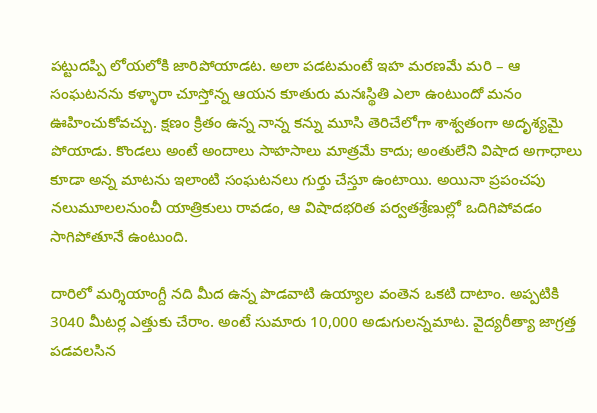పట్టుదప్పి లోయలోకి జారిపోయాడట. అలా పడటమంటే ఇహ మరణమే మరి – ఆ సంఘటనను కళ్ళారా చూస్తోన్న ఆయన కూతురు మనఃస్థితి ఎలా ఉంటుందో మనం ఊహించుకోవచ్చు. క్షణం క్రితం ఉన్న నాన్న కన్ను మూసి తెరిచేలోగా శాశ్వతంగా అదృశ్యమై పోయాడు. కొండలు అంటే అందాలు సాహసాలు మాత్రమే కాదు; అంతులేని విషాద అగాధాలు కూడా అన్న మాటను ఇలాంటి సంఘటనలు గుర్తు చేస్తూ ఉంటాయి. అయినా ప్రపంచపు నలుమూలలనుంచీ యాత్రికులు రావడం, ఆ విషాదభరిత పర్వతశ్రేణుల్లో ఒదిగిపోవడం సాగిపోతూనే ఉంటుంది.

దారిలో మర్శియాంగ్దీ నది మీద ఉన్న పొడవాటి ఉయ్యాల వంతెన ఒకటి దాటాం. అప్పటికి 3040 మీటర్ల ఎత్తుకు చేరాం. అంటే సుమారు 10,000 అడుగులన్నమాట. వైద్యరీత్యా జాగ్రత్త పడవలసిన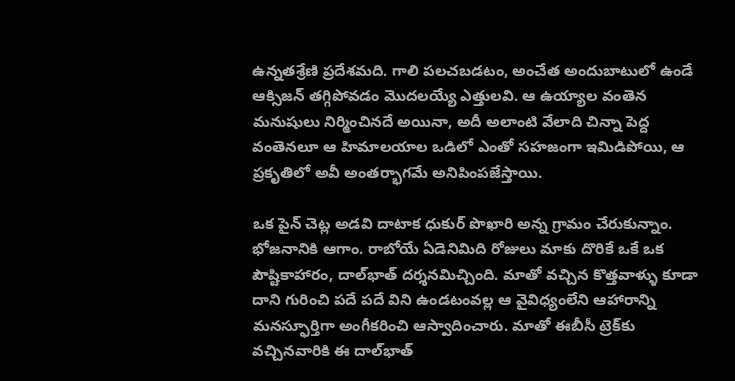ఉన్నతశ్రేణి ప్రదేశమది. గాలి పలచబడటం, అంచేత అందుబాటులో ఉండే ఆక్సిజన్ తగ్గిపోవడం మొదలయ్యే ఎత్తులవి. ఆ ఉయ్యాల వంతెన మనుషులు నిర్మించినదే అయినా, అదీ అలాంటి వేలాది చిన్నా పెద్ద వంతెనలూ ఆ హిమాలయాల ఒడిలో ఎంతో సహజంగా ఇమిడిపోయి, ఆ ప్రకృతిలో అవీ అంతర్భాగమే అనిపింపజేస్తాయి.

ఒక పైన్ చెట్ల అడవి దాటాక ధుకుర్ పొఖారి అన్న గ్రామం చేరుకున్నాం. భోజనానికి ఆగాం. రాబోయే ఏడెనిమిది రోజులు మాకు దొరికే ఒకే ఒక పౌష్టికాహారం, దాల్‌భాత్ దర్శనమిచ్చింది. మాతో వచ్చిన కొత్తవాళ్ళు కూడా దాని గురించి పదే పదే విని ఉండటంవల్ల ఆ వైవిధ్యంలేని ఆహారాన్ని మనస్ఫూర్తిగా అంగీకరించి ఆస్వాదించారు. మాతో ఈబీసీ ట్రెక్‌కు వచ్చినవారికి ఈ దాల్‌భాత్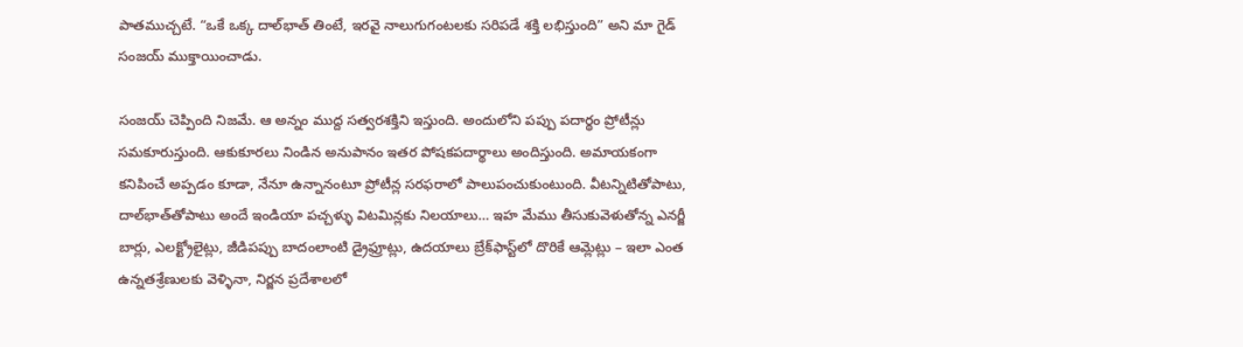పాతముచ్చటే. “ఒకే ఒక్క దాల్‌భాత్ తింటే, ఇరవై నాలుగుగంటలకు సరిపడే శక్తి లభిస్తుంది” అని మా గైడ్ సంజయ్ ముక్తాయించాడు.

సంజయ్ చెప్పింది నిజమే. ఆ అన్నం ముద్ద సత్వరశక్తిని ఇస్తుంది. అందులోని పప్పు పదార్థం ప్రోటీన్లు సమకూరుస్తుంది. ఆకుకూరలు నిండిన అనుపానం ఇతర పోషకపదార్థాలు అందిస్తుంది. అమాయకంగా కనిపించే అప్పడం కూడా, నేనూ ఉన్నానంటూ ప్రోటీన్ల సరఫరాలో పాలుపంచుకుంటుంది. వీటన్నిటితోపాటు, దాల్‌భాత్‌తోపాటు అందే ఇండియా పచ్చళ్ళు విటమిన్లకు నిలయాలు… ఇహ మేము తీసుకువెళుతోన్న ఎనర్జీ బార్లు, ఎలక్ట్రోలైట్లు, జీడిపప్పు బాదంలాంటి డ్రైఫ్రూట్లు, ఉదయాలు బ్రేక్‌ఫాస్ట్‌లో దొరికే ఆమ్లెట్లు – ఇలా ఎంత ఉన్నతశ్రేణులకు వెళ్ళినా, నిర్జన ప్రదేశాలలో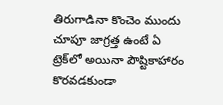తిరుగాడినా కొంచెం ముందు చూపూ జాగ్రత్త ఉంటే ఏ ట్రెక్‌లో అయినా పౌష్టికాహారం కొరవడకుండా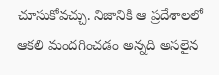చూసుకోవచ్చు. నిజానికి ఆ ప్రదేశాలలో ఆకలి మందగించడం అన్నది అసలైన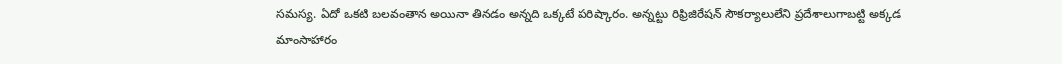సమస్య. ఏదో ఒకటి బలవంతాన అయినా తినడం అన్నది ఒక్కటే పరిష్కారం. అన్నట్టు రిఫ్రిజిరేషన్ సౌకర్యాలులేని ప్రదేశాలుగాబట్టి అక్కడ మాంసాహారం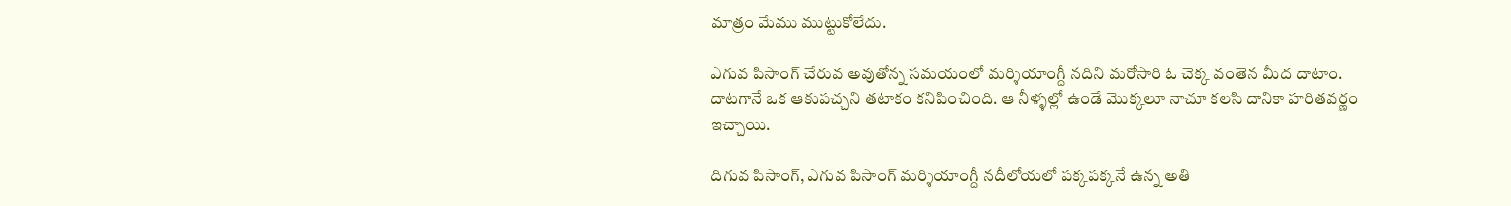మాత్రం మేము ముట్టుకోలేదు.

ఎగువ పిసాంగ్ చేరువ అవుతోన్న సమయంలో మర్శియాంగ్దీ నదిని మరోసారి ఓ చెక్క వంతెన మీద దాటాం. దాటగానే ఒక ఆకుపచ్చని తటాకం కనిపించింది. ఆ నీళ్ళల్లో ఉండే మొక్కలూ నాచూ కలసి దానికా హరితవర్ణం ఇచ్చాయి.

దిగువ పిసాంగ్, ఎగువ పిసాంగ్ మర్శియాంగ్దీ నదీలోయలో పక్కపక్కనే ఉన్న అతి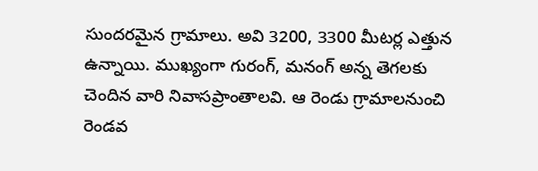సుందరమైన గ్రామాలు. అవి 3200, 3300 మీటర్ల ఎత్తున ఉన్నాయి. ముఖ్యంగా గురంగ్, మనంగ్ అన్న తెగలకు చెందిన వారి నివాసప్రాంతాలవి. ఆ రెండు గ్రామాలనుంచి రెండవ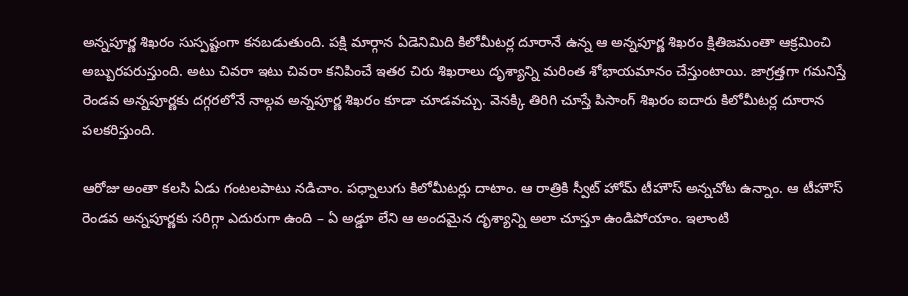అన్నపూర్ణ శిఖరం సుస్పష్టంగా కనబడుతుంది. పక్షి మార్గాన ఏడెనిమిది కిలోమీటర్ల దూరానే ఉన్న ఆ అన్నపూర్ణ శిఖరం క్షితిజమంతా ఆక్రమించి అబ్బురపరుస్తుంది. అటు చివరా ఇటు చివరా కనిపించే ఇతర చిరు శిఖరాలు దృశ్యాన్ని మరింత శోభాయమానం చేస్తుంటాయి. జాగ్రత్తగా గమనిస్తే రెండవ అన్నపూర్ణకు దగ్గరలోనే నాల్గవ అన్నపూర్ణ శిఖరం కూడా చూడవచ్చు. వెనక్కి తిరిగి చూస్తే పిసాంగ్ శిఖరం ఐదారు కిలోమీటర్ల దూరాన పలకరిస్తుంది.

ఆరోజు అంతా కలసి ఏడు గంటలపాటు నడిచాం. పధ్నాలుగు కిలోమీటర్లు దాటాం. ఆ రాత్రికి స్వీట్ హోమ్ టీహౌస్ అన్నచోట ఉన్నాం. ఆ టీహౌస్ రెండవ అన్నపూర్ణకు సరిగ్గా ఎదురుగా ఉంది – ఏ అడ్డూ లేని ఆ అందమైన దృశ్యాన్ని అలా చూస్తూ ఉండిపోయాం. ఇలాంటి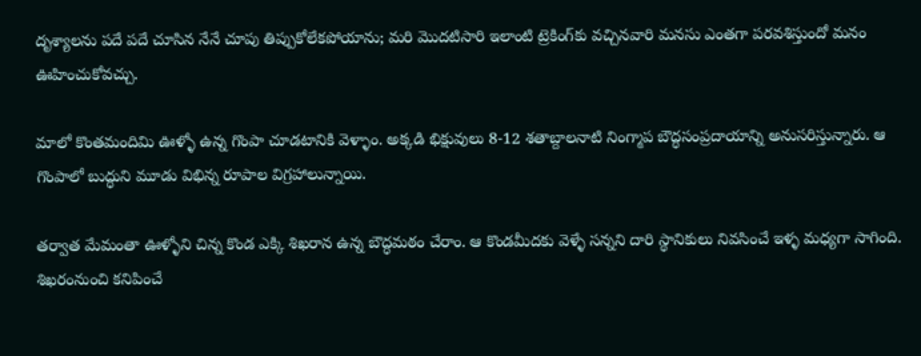దృశ్యాలను పదే పదే చూసిన నేనే చూపు తిప్పుకోలేకపోయాను; మరి మొదటిసారి ఇలాంటి ట్రెకింగ్‌కు వచ్చినవారి మనసు ఎంతగా పరవశిస్తుందో మనం ఊహించుకోవచ్చు.

మాలో కొంతమందిమి ఊళ్ళో ఉన్న గొంపా చూడటానికి వెళ్ళాం. అక్కడి భిక్షువులు 8-12 శతాబ్దాలనాటి నింగ్మాప బౌద్ధసంప్రదాయాన్ని అనుసరిస్తున్నారు. ఆ గొంపాలో బుద్ధుని మూడు విభిన్న రూపాల విగ్రహాలున్నాయి.

తర్వాత మేమంతా ఊళ్ళోని చిన్న కొండ ఎక్కి శిఖరాన ఉన్న బౌద్ధమఠం చేరాం. ఆ కొండమీదకు వెళ్ళే సన్నని దారి స్థానికులు నివసించే ఇళ్ళ మధ్యగా సాగింది. శిఖరంనుంచి కనిపించే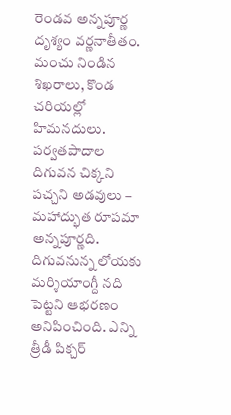రెండవ అన్నపూర్ణ దృశ్యం వర్ణనాతీతం. మంచు నిండిన శిఖరాలు, కొండ చరియల్లో హిమనదులు. పర్వతపాదాల దిగువన చిక్కని పచ్చని అడవులు – మహాద్భుత రూపమా అన్నపూర్ణది. దిగువనున్న లోయకు మర్శియాంగ్దీ నది పెట్టని ఆభరణం అనిపించింది. ఎన్ని త్రీడీ పిక్చర్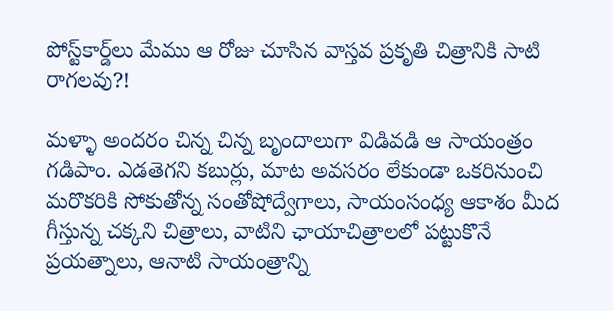పోస్ట్‌కార్డ్‌లు మేము ఆ రోజు చూసిన వాస్తవ ప్రకృతి చిత్రానికి సాటి రాగలవు?!

మళ్ళా అందరం చిన్న చిన్న బృందాలుగా విడివడి ఆ సాయంత్రం గడిపాం. ఎడతెగని కబుర్లు, మాట అవసరం లేకుండా ఒకరినుంచి మరొకరికి సోకుతోన్న సంతోషోద్వేగాలు, సాయంసంధ్య ఆకాశం మీద గీస్తున్న చక్కని చిత్రాలు, వాటిని ఛాయాచిత్రాలలో పట్టుకొనే ప్రయత్నాలు, ఆనాటి సాయంత్రాన్ని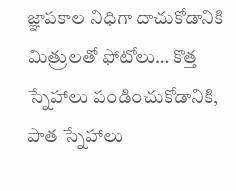జ్ఞాపకాల నిధిగా దాచుకోడానికి మిత్రులతో ఫోటోలు… కొత్త స్నేహాలు పండించుకోడానికి, పాత స్నేహాలు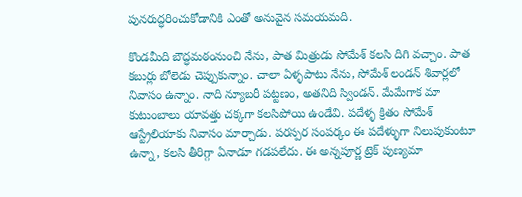పునరుద్ధరించుకోడానికి ఎంతో అనువైన సమయమది.

కొండమీది బౌద్ధమఠంనుంచి నేను, పాత మిత్రుడు సోమేశ్ కలసి దిగి వచ్చాం. పాత కబుర్లు బోలెడు చెప్పుకున్నాం. చాలా ఏళ్ళపాటు నేను, సోమేశ్ లండన్ శివార్లలో నివాసం ఉన్నాం. నాది న్యూబరీ పట్టణం, అతనిది స్విండన్. మేమేగాక మా కుటుంబాలు యావత్తు చక్కగా కలసిపోయి ఉండేవి. పదేళ్ళ క్రితం సోమేశ్ ఆస్ట్రేలియాకు నివాసం మార్చాడు. పరస్పర సంపర్కం ఈ పదేళ్ళుగా నిలుపుకుంటూ ఉన్నా, కలసి తీరిగ్గా ఏనాడూ గడపలేదు. ఈ అన్నపూర్ణ ట్రెక్ పుణ్యమా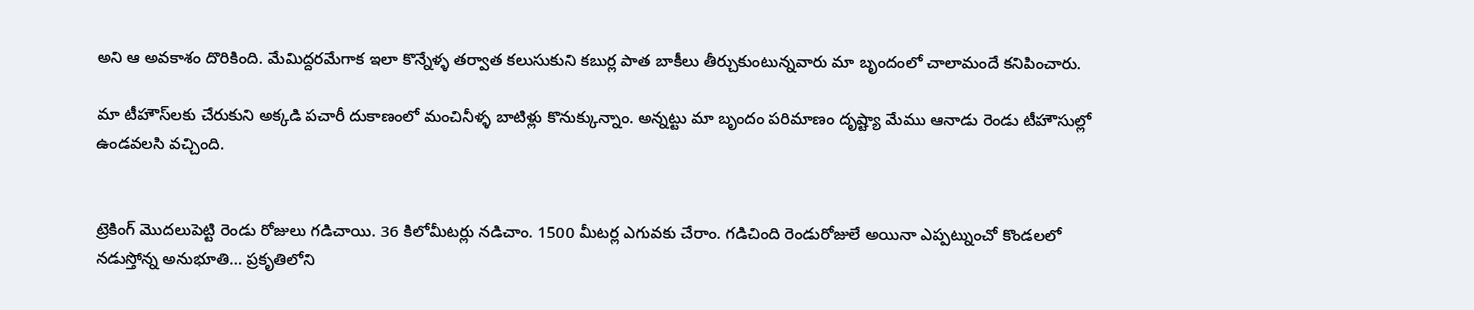అని ఆ అవకాశం దొరికింది. మేమిద్దరమేగాక ఇలా కొన్నేళ్ళ తర్వాత కలుసుకుని కబుర్ల పాత బాకీలు తీర్చుకుంటున్నవారు మా బృందంలో చాలామందే కనిపించారు.

మా టీహౌస్‌లకు చేరుకుని అక్కడి పచారీ దుకాణంలో మంచినీళ్ళ బాటిళ్లు కొనుక్కున్నాం. అన్నట్టు మా బృందం పరిమాణం దృష్ట్యా మేము ఆనాడు రెండు టీహౌసుల్లో ఉండవలసి వచ్చింది.


ట్రెకింగ్ మొదలుపెట్టి రెండు రోజులు గడిచాయి. 36 కిలోమీటర్లు నడిచాం. 1500 మీటర్ల ఎగువకు చేరాం. గడిచింది రెండురోజులే అయినా ఎప్పట్నుంచో కొండలలో నడుస్తోన్న అనుభూతి… ప్రకృతిలోని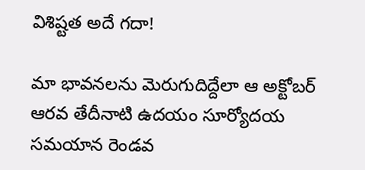విశిష్టత అదే గదా!

మా భావనలను మెరుగుదిద్దేలా ఆ అక్టోబర్ ఆరవ తేదీనాటి ఉదయం సూర్యోదయ సమయాన రెండవ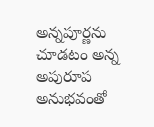అన్నపూర్ణను చూడటం అన్న అపురూప అనుభవంతో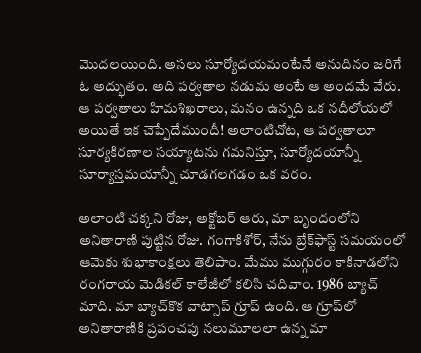మొదలయింది. అసలు సూర్యోదయమంటేనే అనుదినం జరిగే ఓ అద్భుతం. అది పర్వతాల నడుమ అంటే ఆ అందమే వేరు. ఆ పర్వతాలు హిమశిఖరాలు, మనం ఉన్నది ఒక నదీలోయలో అయితే ఇక చెప్పేదేముందీ! అలాంటిచోట, ఆ పర్వతాలూ సూర్యకిరణాల సయ్యాటను గమనిస్తూ, సూర్యోదయాన్నీ సూర్యాస్తమయాన్నీ చూడగలగడం ఒక వరం.

అలాంటి చక్కని రోజు, అక్టోబర్ ఆరు, మా బృందంలోని అనితారాణి పుట్టిన రోజు. గంగాకిశోర్, నేను బ్రేక్‌ఫాస్ట్ సమయంలో ఆమెకు శుభాకాంక్షలు తెలిపాం. మేము ముగ్గురం కాకినాడలోని రంగరాయ మెడికల్ కాలేజీలో కలిసి చదివాం. 1986 బ్యాచ్ మాది. మా బ్యాచ్‌కొక వాట్సాప్ గ్రూప్ ఉంది. ఆ గ్రూప్‌లో అనితారాణికి ప్రపంచపు నలుమూలలా ఉన్న మా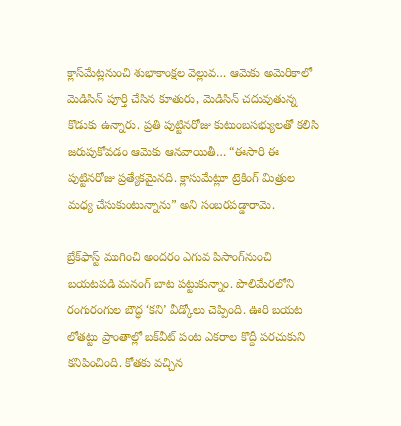క్లాస్‌మేట్లనుంచి శుభాకాంక్షల వెల్లువ… ఆమెకు అమెరికాలో మెడిసిన్ పూర్తి చేసిన కూతురు, మెడిసిన్ చదువుతున్న కొడుకు ఉన్నారు. ప్రతి పుట్టినరోజు కుటుంబసభ్యులతో కలిసి జరుపుకోవడం ఆమెకు ఆనవాయితీ… “ఈసారి ఈ పుట్టినరోజు ప్రత్యేకమైనది. క్లాసుమేట్లూ ట్రెకింగ్ మిత్రుల మధ్య చేసుకుంటున్నాను” అని సంబరపడ్డారామె.

బ్రేక్‌ఫాస్ట్ ముగించి అందరం ఎగువ పిసాంగ్‌నుంచి బయటపడి మనంగ్ బాట పట్టుకున్నాం. పొలిమేరలోని రంగురంగుల బౌద్ధ ‘కని’ వీడ్కోలు చెప్పింది. ఊరి బయట లోతట్టు ప్రాంతాల్లో బక్‌వీట్ పంట ఎకరాల కొద్దీ పరచుకుని కనిపించింది. కోతకు వచ్చిన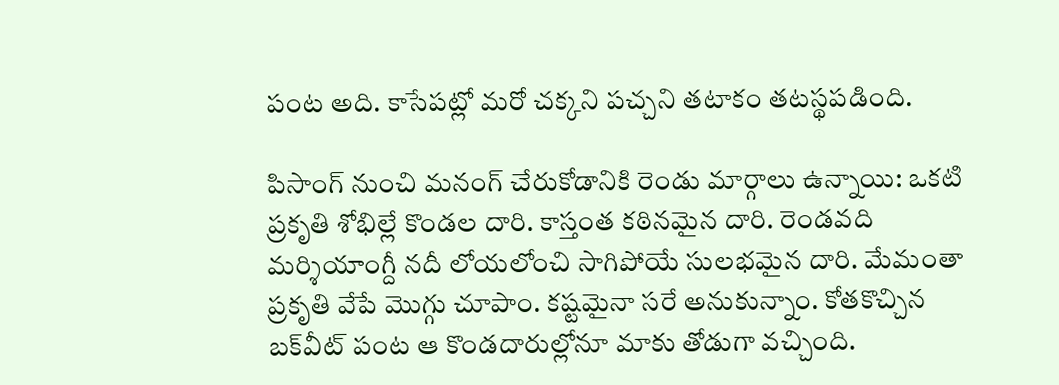పంట అది. కాసేపట్లో మరో చక్కని పచ్చని తటాకం తటస్థపడింది.

పిసాంగ్ నుంచి మనంగ్ చేరుకోడానికి రెండు మార్గాలు ఉన్నాయి: ఒకటి ప్రకృతి శోభిల్లే కొండల దారి. కాస్తంత కఠినమైన దారి. రెండవది మర్శియాంగ్దీ నదీ లోయలోంచి సాగిపోయే సులభమైన దారి. మేమంతా ప్రకృతి వేపే మొగ్గు చూపాం. కష్టమైనా సరే అనుకున్నాం. కోతకొచ్చిన బక్‌వీట్ పంట ఆ కొండదారుల్లోనూ మాకు తోడుగా వచ్చింది.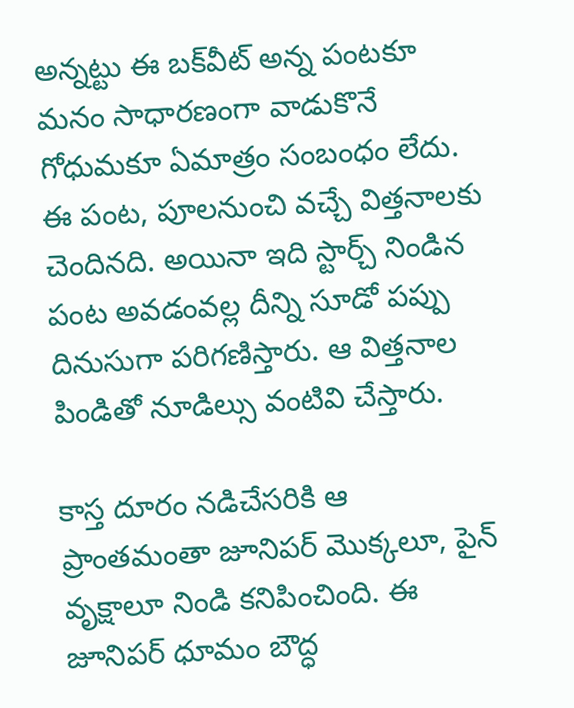అన్నట్టు ఈ బక్‌వీట్ అన్న పంటకూ మనం సాధారణంగా వాడుకొనే గోధుమకూ ఏమాత్రం సంబంధం లేదు. ఈ పంట, పూలనుంచి వచ్చే విత్తనాలకు చెందినది. అయినా ఇది స్టార్చ్ నిండిన పంట అవడంవల్ల దీన్ని సూడో పప్పు దినుసుగా పరిగణిస్తారు. ఆ విత్తనాల పిండితో నూడిల్సు వంటివి చేస్తారు.

కాస్త దూరం నడిచేసరికి ఆ ప్రాంతమంతా జూనిపర్ మొక్కలూ, పైన్ వృక్షాలూ నిండి కనిపించింది. ఈ జూనిపర్ ధూమం బౌద్ధ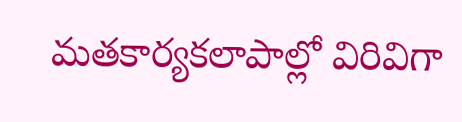మతకార్యకలాపాల్లో విరివిగా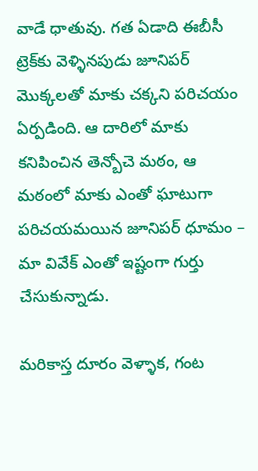వాడే ధాతువు. గత ఏడాది ఈబీసీ ట్రెక్‌కు వెళ్ళినపుడు జూనిపర్ మొక్కలతో మాకు చక్కని పరిచయం ఏర్పడింది. ఆ దారిలో మాకు కనిపించిన తెన్బోచె మఠం, ఆ మఠంలో మాకు ఎంతో ఘాటుగా పరిచయమయిన జూనిపర్ ధూమం – మా వివేక్ ఎంతో ఇష్టంగా గుర్తు చేసుకున్నాడు.

మరికాస్త దూరం వెళ్ళాక, గంట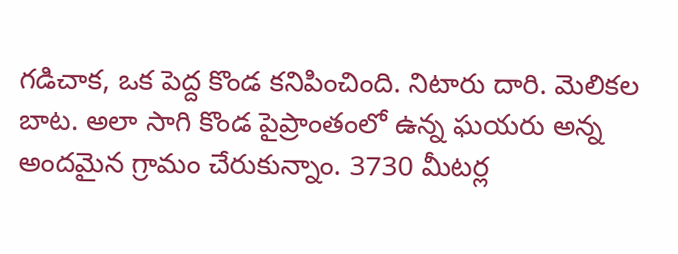గడిచాక, ఒక పెద్ద కొండ కనిపించింది. నిటారు దారి. మెలికల బాట. అలా సాగి కొండ పైప్రాంతంలో ఉన్న ఘయరు అన్న అందమైన గ్రామం చేరుకున్నాం. 3730 మీటర్ల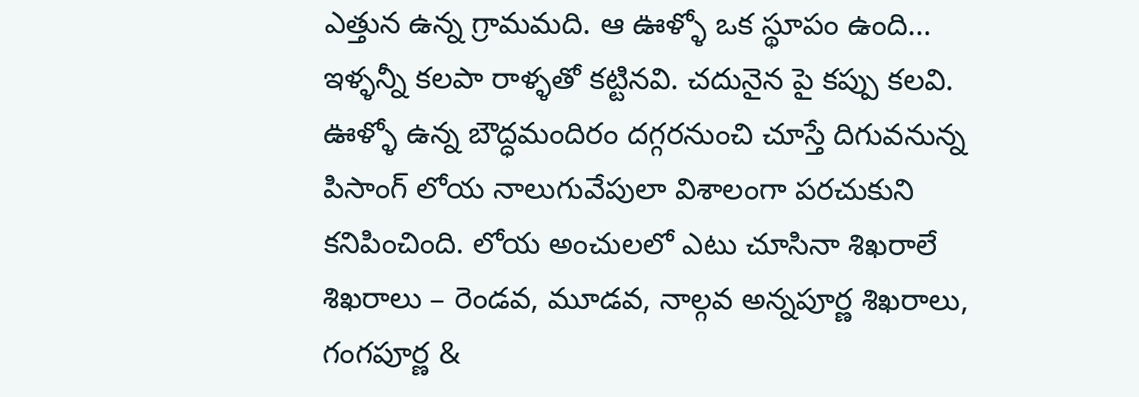ఎత్తున ఉన్న గ్రామమది. ఆ ఊళ్ళో ఒక స్థూపం ఉంది… ఇళ్ళన్నీ కలపా రాళ్ళతో కట్టినవి. చదునైన పై కప్పు కలవి. ఊళ్ళో ఉన్న బౌద్ధమందిరం దగ్గరనుంచి చూస్తే దిగువనున్న పిసాంగ్ లోయ నాలుగువేపులా విశాలంగా పరచుకుని కనిపించింది. లోయ అంచులలో ఎటు చూసినా శిఖరాలే శిఖరాలు – రెండవ, మూడవ, నాల్గవ అన్నపూర్ణ శిఖరాలు, గంగపూర్ణ &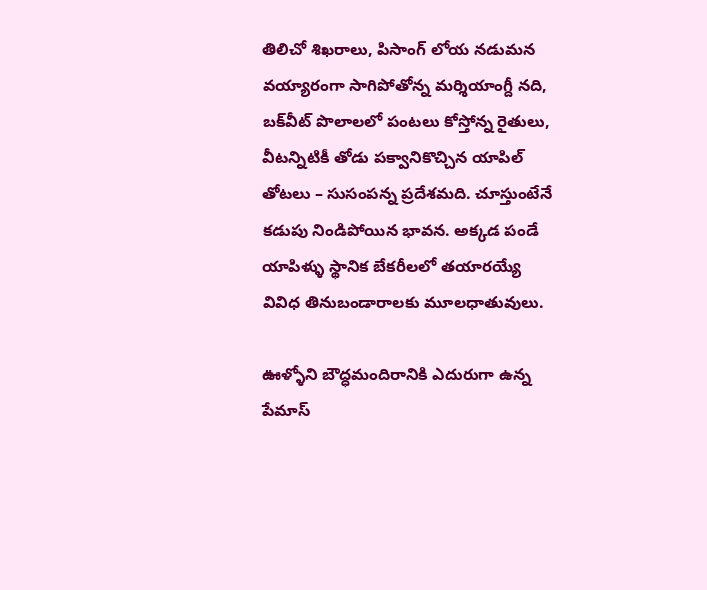తిలిచో శిఖరాలు, పిసాంగ్ లోయ నడుమన వయ్యారంగా సాగిపోతోన్న మర్శియాంగ్దీ నది, బక్‌వీట్ పొలాలలో పంటలు కోస్తోన్న రైతులు, వీటన్నిటికీ తోడు పక్వానికొచ్చిన యాపిల్ తోటలు – సుసంపన్న ప్రదేశమది. చూస్తుంటేనే కడుపు నిండిపోయిన భావన. అక్కడ పండే యాపిళ్ళు స్థానిక బేకరీలలో తయారయ్యే వివిధ తినుబండారాలకు మూలధాతువులు.

ఊళ్ళోని బౌద్ధమందిరానికి ఎదురుగా ఉన్న పేమాస్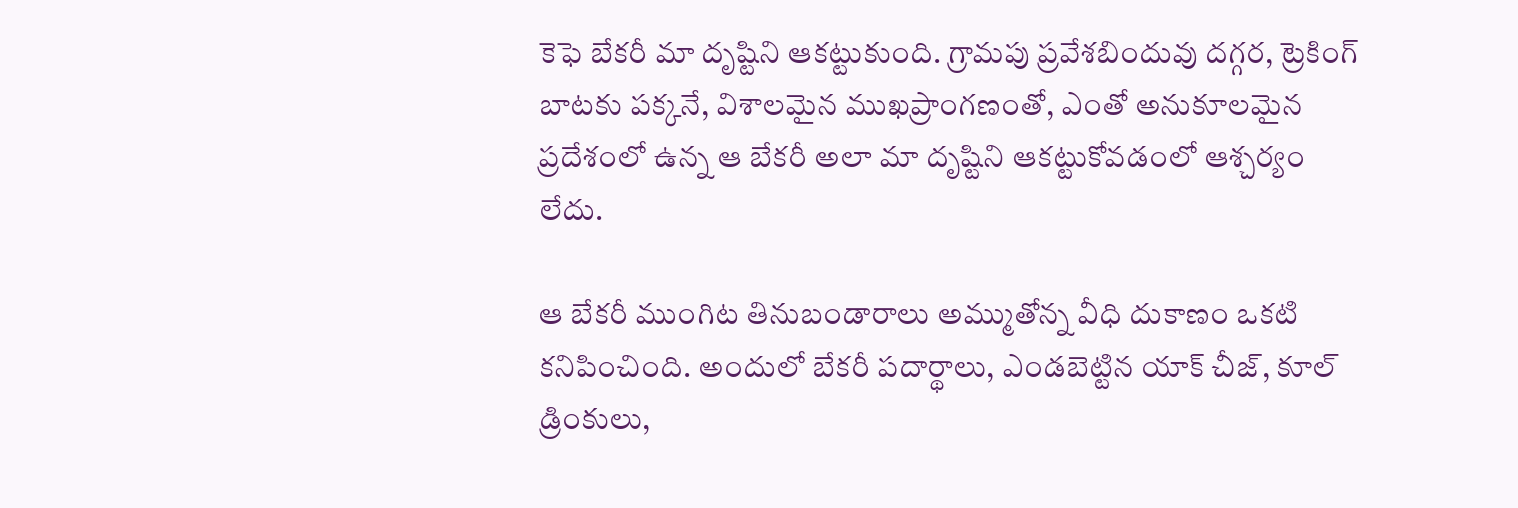కెఫె బేకరీ మా దృష్టిని ఆకట్టుకుంది. గ్రామపు ప్రవేశబిందువు దగ్గర, ట్రెకింగ్ బాటకు పక్కనే, విశాలమైన ముఖప్రాంగణంతో, ఎంతో అనుకూలమైన ప్రదేశంలో ఉన్న ఆ బేకరీ అలా మా దృష్టిని ఆకట్టుకోవడంలో ఆశ్చర్యం లేదు.

ఆ బేకరీ ముంగిట తినుబండారాలు అమ్ముతోన్న వీధి దుకాణం ఒకటి కనిపించింది. అందులో బేకరీ పదార్థాలు, ఎండబెట్టిన యాక్ చీజ్, కూల్ డ్రింకులు,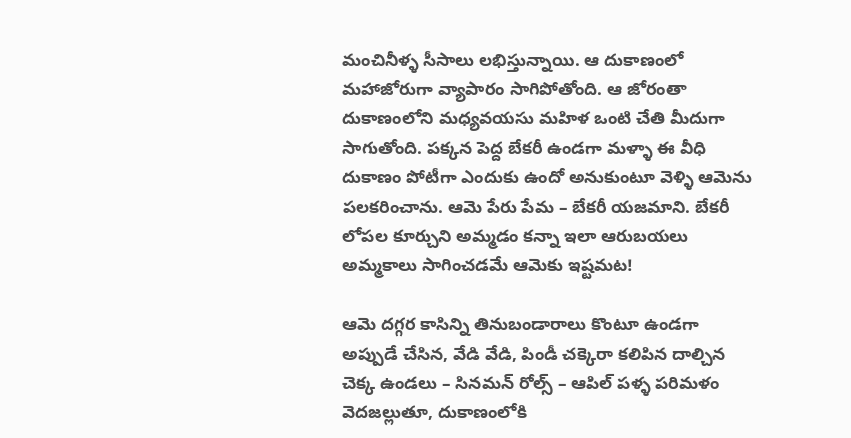మంచినీళ్ళ సీసాలు లభిస్తున్నాయి. ఆ దుకాణంలో మహాజోరుగా వ్యాపారం సాగిపోతోంది. ఆ జోరంతా దుకాణంలోని మధ్యవయసు మహిళ ఒంటి చేతి మీదుగా సాగుతోంది. పక్కన పెద్ద బేకరీ ఉండగా మళ్ళా ఈ వీధి దుకాణం పోటీగా ఎందుకు ఉందో అనుకుంటూ వెళ్ళి ఆమెను పలకరించాను. ఆమె పేరు పేమ – బేకరీ యజమాని. బేకరీ లోపల కూర్చుని అమ్మడం కన్నా ఇలా ఆరుబయలు అమ్మకాలు సాగించడమే ఆమెకు ఇష్టమట!

ఆమె దగ్గర కాసిన్ని తినుబండారాలు కొంటూ ఉండగా అప్పుడే చేసిన, వేడి వేడి, పిండీ చక్కెరా కలిపిన దాల్చిన చెక్క ఉండలు – సినమన్ రోల్స్ – ఆపిల్ పళ్ళ పరిమళం వెదజల్లుతూ, దుకాణంలోకి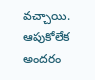వచ్చాయి. ఆపుకోలేక అందరం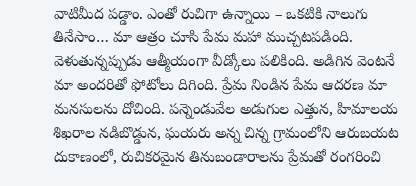వాటిమీద పడ్డాం. ఎంతో రుచిగా ఉన్నాయి – ఒకటికి నాలుగు తినేసాం… మా ఆత్రం చూసి పేమ మహా ముచ్చటపడింది. వెళుతున్నప్పుడు ఆత్మీయంగా వీడ్కోలు పలికింది. అడిగిన వెంటనే మా అందరితో ఫోటోలు దిగింది. ప్రేమ నిండిన పేమ ఆదరణ మా మనసులను దోచింది. పన్నెండువేల అడుగుల ఎత్తున, హిమాలయ శిఖరాల నడిబొడ్డున, ఘయరు అన్న చిన్న గ్రామంలోని ఆరుబయట దుకాణంలో, రుచికరమైన తినుబండారాలను ప్రేమతో రంగరించి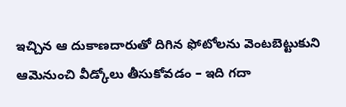ఇచ్చిన ఆ దుకాణదారుతో దిగిన ఫోటోలను వెంటబెట్టుకుని ఆమెనుంచి వీడ్కోలు తీసుకోవడం – ఇది గదా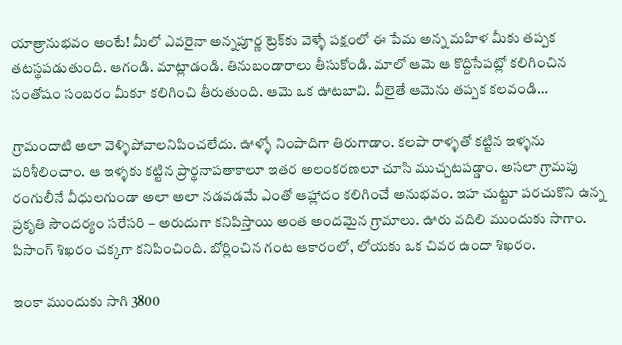యాత్రానుభవం అంటే! మీలో ఎవరైనా అన్నపూర్ణ ట్రెక్‌కు వెళ్ళే పక్షంలో ఈ పేమ అన్న మహిళ మీకు తప్పక తటస్థపడుతుంది. ఆగండి. మాట్లాడండి. తినుబండారాలు తీసుకోండి. మాలో ఆమె ఆ కొద్దిసేపట్లో కలిగించిన సంతోషం సంబరం మీకూ కలిగించి తీరుతుంది. ఆమె ఒక ఊటబావి. వీలైతే ఆమెను తప్పక కలవండి…

గ్రామందాటి అలా వెళ్ళిపోవాలనిపించలేదు. ఊళ్ళో నింపాదిగా తిరుగాడాం. కలపా రాళ్ళతో కట్టిన ఇళ్ళను పరిశీలించాం. ఆ ఇళ్ళకు కట్టిన ప్రార్థనాపతాకాలూ ఇతర అలంకరణలూ చూసి ముచ్చటపడ్డాం. అసలా గ్రామపు రంగులీనే వీధులగుండా అలా అలా నడవడమే ఎంతో ఆహ్లాదం కలిగించే అనుభవం. ఇహ చుట్టూ పరచుకొని ఉన్న ప్రకృతి సౌందర్యం సరేసరి – అరుదుగా కనిపిస్తాయి అంత అందమైన గ్రామాలు. ఊరు వదిలి ముందుకు సాగాం. పిసాంగ్ శిఖరం చక్కగా కనిపించింది. బోర్లించిన గంట ఆకారంలో, లోయకు ఒక చివర ఉందా శిఖరం.

ఇంకా ముందుకు సాగి 3800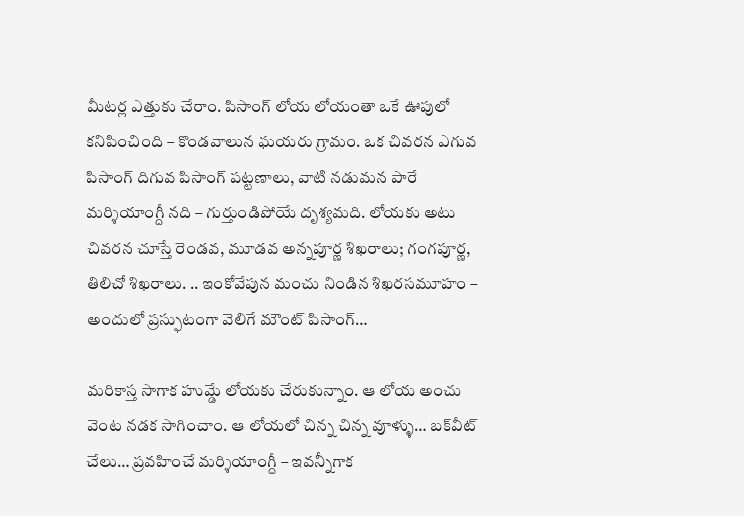మీటర్ల ఎత్తుకు చేరాం. పిసాంగ్ లోయ లోయంతా ఒకే ఊపులో కనిపించింది – కొండవాలున ఘయరు గ్రామం. ఒక చివరన ఎగువ పిసాంగ్ దిగువ పిసాంగ్ పట్టణాలు, వాటి నడుమన పారే మర్శియాంగ్దీ నది – గుర్తుండిపోయే దృశ్యమది. లోయకు అటు చివరన చూస్తే రెండవ, మూడవ అన్నపూర్ణ శిఖరాలు; గంగపూర్ణ, తిలిచో శిఖరాలు. .. ఇంకోవేపున మంచు నిండిన శిఖరసమూహం – అందులో ప్రస్ఫుటంగా వెలిగే మౌంట్ పిసాంగ్…

మరికాస్త సాగాక హుమ్డే లోయకు చేరుకున్నాం. ఆ లోయ అంచు వెంట నడక సాగించాం. ఆ లోయలో చిన్న చిన్న వూళ్ళు… బక్‌వీట్ చేలు… ప్రవహించే మర్శియాంగ్దీ – ఇవన్నీగాక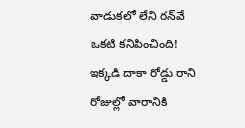వాడుకలో లేని రన్‌వే ఒకటి కనిపించింది! ఇక్కడి దాకా రోడ్డు రాని రోజుల్లో వారానికి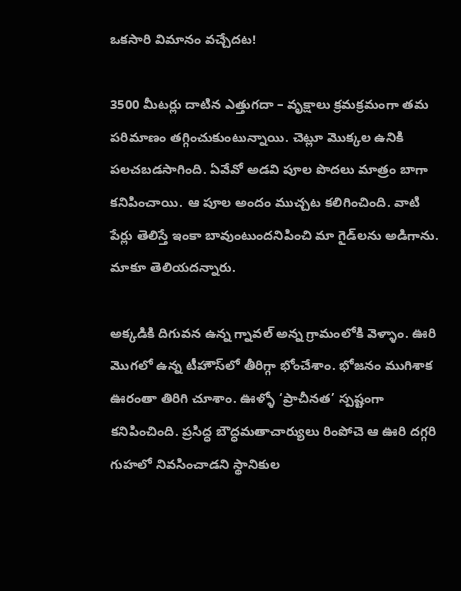ఒకసారి విమానం వచ్చేదట!

3500 మీటర్లు దాటిన ఎత్తుగదా – వృక్షాలు క్రమక్రమంగా తమ పరిమాణం తగ్గించుకుంటున్నాయి. చెట్లూ మొక్కల ఉనికి పలచబడసాగింది. ఏవేవో అడవి పూల పొదలు మాత్రం బాగా కనిపించాయి. ఆ పూల అందం ముచ్చట కలిగించింది. వాటి పేర్లు తెలిస్తే ఇంకా బావుంటుందనిపించి మా గైడ్‌లను అడిగాను. మాకూ తెలియదన్నారు.

అక్కడికి దిగువన ఉన్న గ్నావల్ అన్న గ్రామంలోకి వెళ్ళాం. ఊరి మొగలో ఉన్న టీహౌస్‌లో తీరిగ్గా భోంచేశాం. భోజనం ముగిశాక ఊరంతా తిరిగి చూశాం. ఊళ్ళో ‘ప్రాచీనత’ స్పష్టంగా కనిపించింది. ప్రసిద్ధ బౌద్ధమతాచార్యులు రింపోచె ఆ ఊరి దగ్గరి గుహలో నివసించాడని స్థానికుల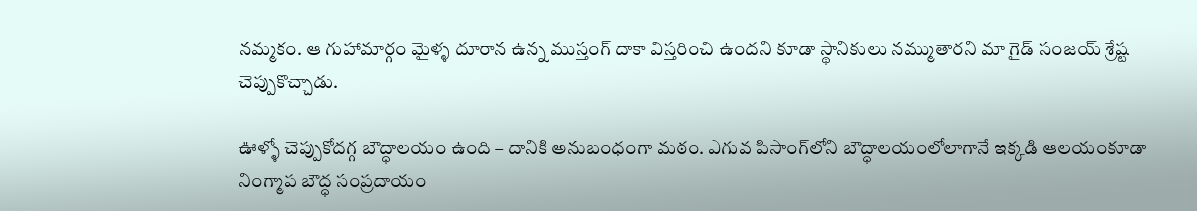నమ్మకం. ఆ గుహామార్గం మైళ్ళ దూరాన ఉన్న ముస్తంగ్ దాకా విస్తరించి ఉందని కూడా స్థానికులు నమ్ముతారని మా గైడ్ సంజయ్ శ్రేష్ట చెప్పుకొచ్చాడు.

ఊళ్ళో చెప్పుకోదగ్గ బౌద్ధాలయం ఉంది – దానికి అనుబంధంగా మఠం. ఎగువ పిసాంగ్‌లోని బౌద్ధాలయంలోలాగానే ఇక్కడి ఆలయంకూడా నింగ్మాప బౌద్ధ సంప్రదాయం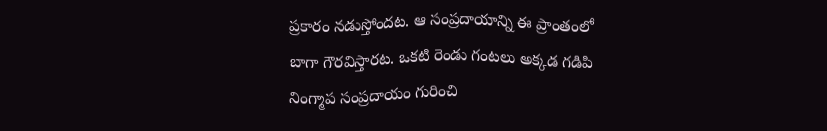ప్రకారం నడుస్తోందట. ఆ సంప్రదాయాన్ని ఈ ప్రాంతంలో బాగా గౌరవిస్తారట. ఒకటి రెండు గంటలు అక్కడ గడిపి నింగ్మాప సంప్రదాయం గురించి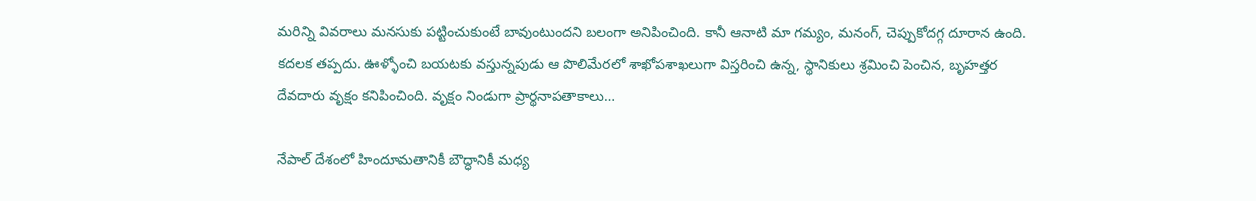మరిన్ని వివరాలు మనసుకు పట్టించుకుంటే బావుంటుందని బలంగా అనిపించింది. కానీ ఆనాటి మా గమ్యం, మనంగ్, చెప్పుకోదగ్గ దూరాన ఉంది. కదలక తప్పదు. ఊళ్ళోంచి బయటకు వస్తున్నపుడు ఆ పొలిమేరలో శాఖోపశాఖలుగా విస్తరించి ఉన్న, స్థానికులు శ్రమించి పెంచిన, బృహత్తర దేవదారు వృక్షం కనిపించింది. వృక్షం నిండుగా ప్రార్థనాపతాకాలు…

నేపాల్ దేశంలో హిందూమతానికీ బౌద్ధానికీ మధ్య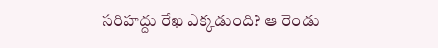సరిహద్దు రేఖ ఎక్కడుంది? ఆ రెండు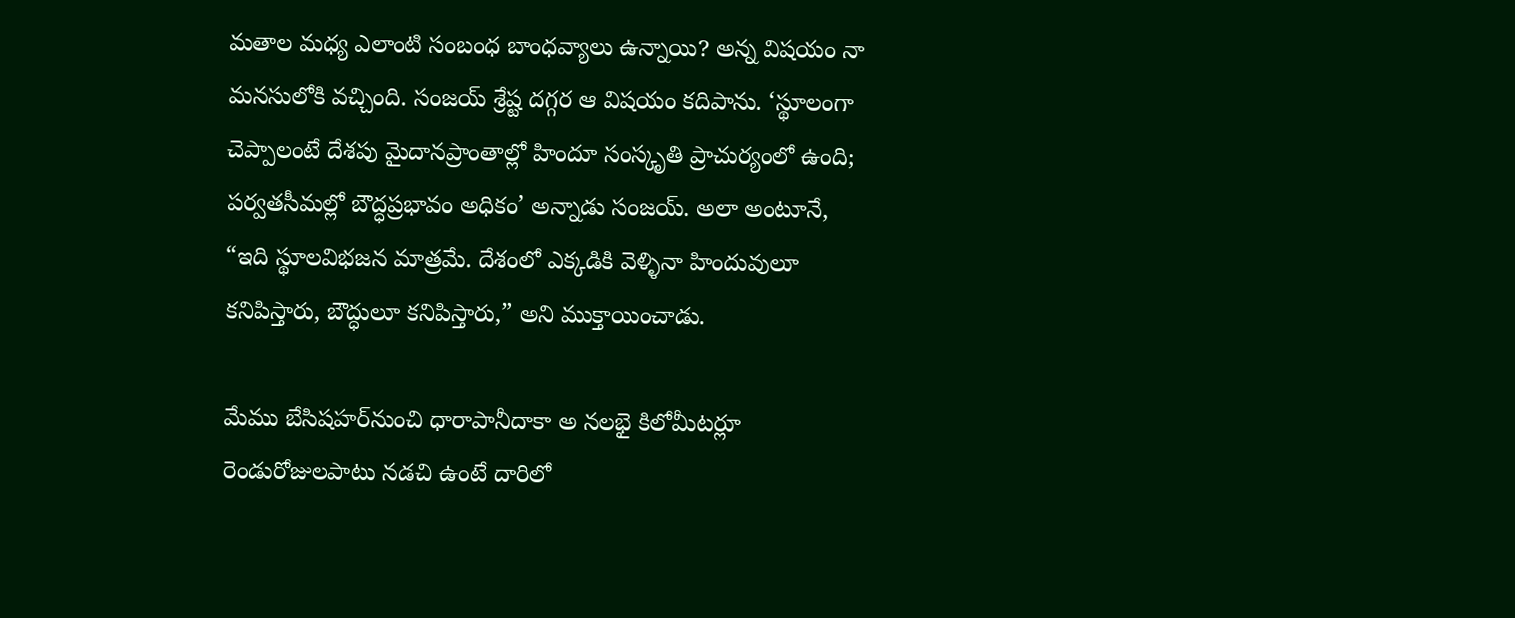మతాల మధ్య ఎలాంటి సంబంధ బాంధవ్యాలు ఉన్నాయి? అన్న విషయం నా మనసులోకి వచ్చింది. సంజయ్ శ్రేష్ట దగ్గర ఆ విషయం కదిపాను. ‘స్థూలంగా చెప్పాలంటే దేశపు మైదానప్రాంతాల్లో హిందూ సంస్కృతి ప్రాచుర్యంలో ఉంది; పర్వతసీమల్లో బౌద్ధప్రభావం అధికం’ అన్నాడు సంజయ్. అలా అంటూనే, “ఇది స్థూలవిభజన మాత్రమే. దేశంలో ఎక్కడికి వెళ్ళినా హిందువులూ కనిపిస్తారు, బౌద్ధులూ కనిపిస్తారు,” అని ముక్తాయించాడు.

మేము బేసిషహర్‌నుంచి ధారాపానీదాకా అ నలభై కిలోమీటర్లూ రెండురోజులపాటు నడచి ఉంటే దారిలో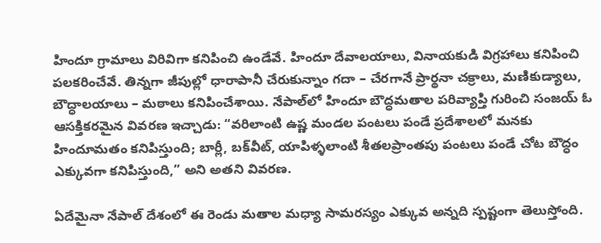హిందూ గ్రామాలు విరివిగా కనిపించి ఉండేవే. హిందూ దేవాలయాలు, వినాయకుడి విగ్రహాలు కనిపించి పలకరించేవే. తిన్నగా జీపుల్లో ధారాపానీ చేరుకున్నాం గదా – చేరగానే ప్రార్థనా చక్రాలు, మణికుడ్యాలు, బౌద్ధాలయాలు – మఠాలు కనిపించేశాయి. నేపాల్‌లో హిందూ బౌద్ధమతాల పరివ్యాప్తి గురించి సంజయ్ ఓ ఆసక్తికరమైన వివరణ ఇచ్చాడు: “వరిలాంటి ఉష్ణ మండల పంటలు పండే ప్రదేశాలలో మనకు హిందూమతం కనిపిస్తుంది; బార్లీ, బక్‌వీట్, యాపిళ్ళలాంటి శీతలప్రాంతపు పంటలు పండే చోట బౌద్ధం ఎక్కువగా కనిపిస్తుంది,” అని అతని వివరణ.

ఏదేమైనా నేపాల్ దేశంలో ఈ రెండు మతాల మధ్యా సామరస్యం ఎక్కువ అన్నది స్పష్టంగా తెలుస్తోంది.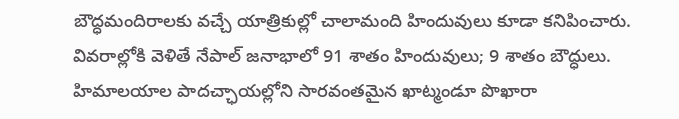బౌద్ధమందిరాలకు వచ్చే యాత్రికుల్లో చాలామంది హిందువులు కూడా కనిపించారు. వివరాల్లోకి వెళితే నేపాల్ జనాభాలో 91 శాతం హిందువులు; 9 శాతం బౌద్ధులు. హిమాలయాల పాదచ్ఛాయల్లోని సారవంతమైన ఖాట్మండూ పొఖారా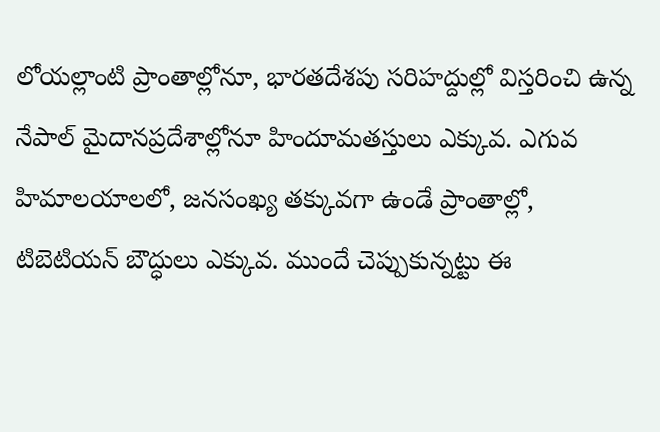లోయల్లాంటి ప్రాంతాల్లోనూ, భారతదేశపు సరిహద్దుల్లో విస్తరించి ఉన్న నేపాల్ మైదానప్రదేశాల్లోనూ హిందూమతస్తులు ఎక్కువ. ఎగువ హిమాలయాలలో, జనసంఖ్య తక్కువగా ఉండే ప్రాంతాల్లో, టిబెటియన్ బౌద్ధులు ఎక్కువ. ముందే చెప్పుకున్నట్టు ఈ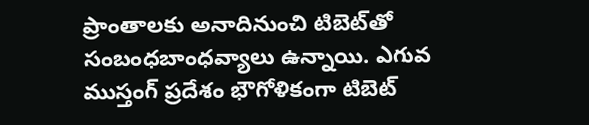ప్రాంతాలకు అనాదినుంచి టిబెట్‌తో సంబంధబాంధవ్యాలు ఉన్నాయి. ఎగువ ముస్తంగ్ ప్రదేశం భౌగోళికంగా టిబెట్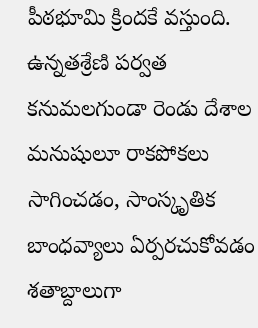పీఠభూమి క్రిందకే వస్తుంది. ఉన్నతశ్రేణి పర్వత కనుమలగుండా రెండు దేశాల మనుషులూ రాకపోకలు సాగించడం, సాంస్కృతిక బాంధవ్యాలు ఏర్పరచుకోవడం శతాబ్దాలుగా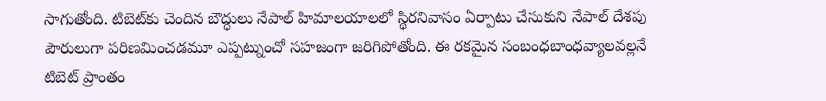సాగుతోంది. టిబెట్‌కు చెందిన బౌద్ధులు నేపాల్ హిమాలయాలలో స్థిరనివాసం ఏర్పాటు చేసుకుని నేపాల్ దేశపు పౌరులుగా పరిణమించడమూ ఎప్పట్నుంచో సహజంగా జరిగిపోతోంది. ఈ రకమైన సంబంధబాంధవ్యాలవల్లనే టిబెట్ ప్రాంతం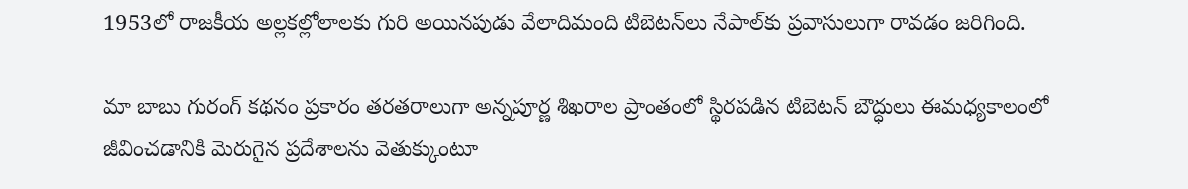1953లో రాజకీయ అల్లకల్లోలాలకు గురి అయినపుడు వేలాదిమంది టిబెటన్‌లు నేపాల్‌కు ప్రవాసులుగా రావడం జరిగింది.

మా బాబు గురంగ్ కథనం ప్రకారం తరతరాలుగా అన్నపూర్ణ శిఖరాల ప్రాంతంలో స్థిరపడిన టిబెటన్ బౌద్ధులు ఈమధ్యకాలంలో జీవించడానికి మెరుగైన ప్రదేశాలను వెతుక్కుంటూ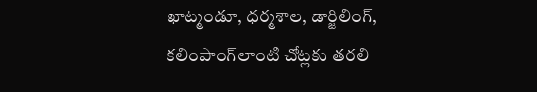ఖాట్మండూ, ధర్మశాల, డార్జిలింగ్, కలింపాంగ్‌లాంటి చోట్లకు తరలి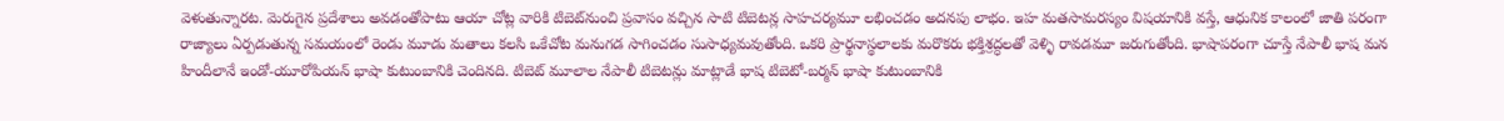వెళుతున్నారట. మెరుగైన ప్రదేశాలు అవడంతోపాటు ఆయా చోట్ల వారికి టిబెట్‌నుంచి ప్రవాసం వచ్చిన సాటి టిబెటన్ల సాహచర్యమూ లభించడం అదనపు లాభం. ఇహ మతసామరస్యం విషయానికి వస్తే, ఆధునిక కాలంలో జాతి పరంగా రాజ్యాలు ఏర్పడుతున్న సమయంలో రెండు మూడు మతాలు కలసి ఒకేచోట మనుగడ సాగించడం సుసాధ్యమవుతోంది. ఒకరి ప్రార్థనాస్థలాలకు మరొకరు భక్తిశ్రద్ధలతో వెళ్ళి రావడమూ జరుగుతోంది. భాషాపరంగా చూస్తే నేపాలీ భాష మన హిందీలానే ఇండో-యూరోపియన్ భాషా కుటుంబానికి చెందినది. టిబెట్ మూలాల నేపాలీ టిబెటన్లు మాట్లాడే భాష టిబెటో-బర్మన్ భాషా కుటుంబానికి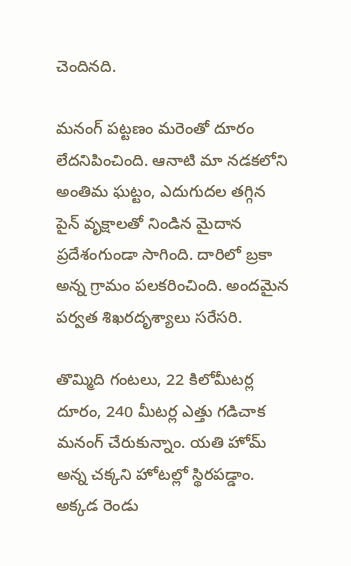చెందినది.

మనంగ్ పట్టణం మరెంతో దూరం లేదనిపించింది. ఆనాటి మా నడకలోని అంతిమ ఘట్టం, ఎదుగుదల తగ్గిన పైన్ వృక్షాలతో నిండిన మైదాన ప్రదేశంగుండా సాగింది. దారిలో బ్రకా అన్న గ్రామం పలకరించింది. అందమైన పర్వత శిఖరదృశ్యాలు సరేసరి.

తొమ్మిది గంటలు, 22 కిలోమీటర్ల దూరం, 240 మీటర్ల ఎత్తు గడిచాక మనంగ్ చేరుకున్నాం. యతి హోమ్ అన్న చక్కని హోటల్లో స్థిరపడ్డాం. అక్కడ రెండు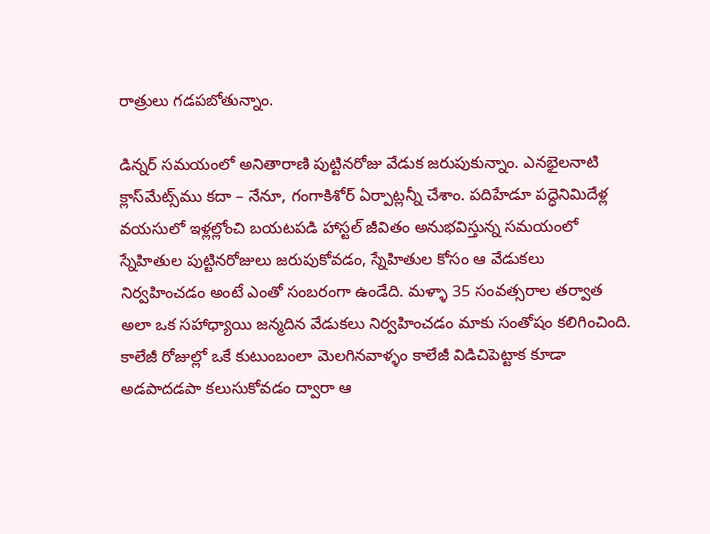రాత్రులు గడపబోతున్నాం.

డిన్నర్ సమయంలో అనితారాణి పుట్టినరోజు వేడుక జరుపుకున్నాం. ఎనభైలనాటి క్లాస్‌మేట్స్‌ము కదా – నేనూ, గంగాకిశోర్ ఏర్పాట్లన్నీ చేశాం. పదిహేడూ పద్ధెనిమిదేళ్ల వయసులో ఇళ్లల్లోంచి బయటపడి హాస్టల్ జీవితం అనుభవిస్తున్న సమయంలో స్నేహితుల పుట్టినరోజులు జరుపుకోవడం, స్నేహితుల కోసం ఆ వేడుకలు నిర్వహించడం అంటే ఎంతో సంబరంగా ఉండేది. మళ్ళా 35 సంవత్సరాల తర్వాత అలా ఒక సహాధ్యాయి జన్మదిన వేడుకలు నిర్వహించడం మాకు సంతోషం కలిగించింది. కాలేజీ రోజుల్లో ఒకే కుటుంబంలా మెలగినవాళ్ళం కాలేజీ విడిచిపెట్టాక కూడా అడపాదడపా కలుసుకోవడం ద్వారా ఆ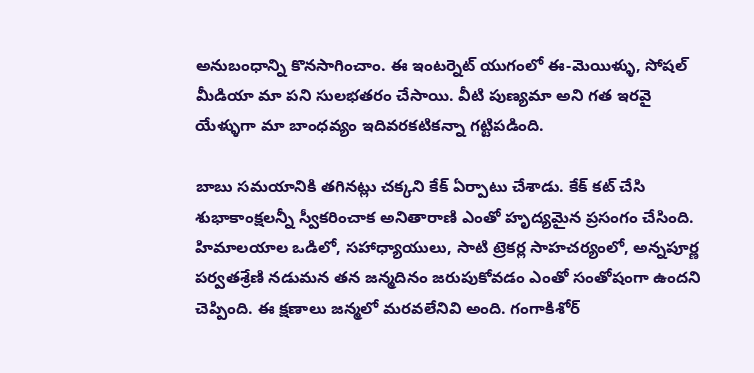అనుబంధాన్ని కొనసాగించాం. ఈ ఇంటర్నెట్ యుగంలో ఈ-మెయిళ్ళు, సోషల్ మీడియా మా పని సులభతరం చేసాయి. వీటి పుణ్యమా అని గత ఇరవై యేళ్ళుగా మా బాంధవ్యం ఇదివరకటికన్నా గట్టిపడింది.

బాబు సమయానికి తగినట్లు చక్కని కేక్ ఏర్పాటు చేశాడు. కేక్ కట్ చేసి శుభాకాంక్షలన్నీ స్వీకరించాక అనితారాణి ఎంతో హృద్యమైన ప్రసంగం చేసింది. హిమాలయాల ఒడిలో, సహాధ్యాయులు, సాటి ట్రెకర్ల సాహచర్యంలో, అన్నపూర్ణ పర్వతశ్రేణి నడుమన తన జన్మదినం జరుపుకోవడం ఎంతో సంతోషంగా ఉందని చెప్పింది. ఈ క్షణాలు జన్మలో మరవలేనివి అంది. గంగాకిశోర్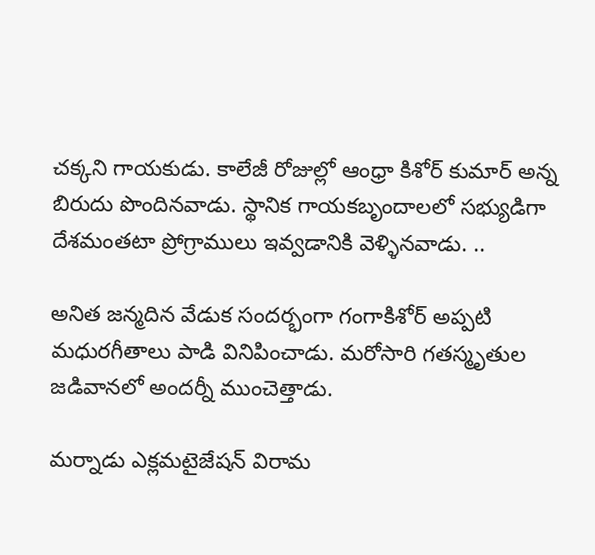చక్కని గాయకుడు. కాలేజీ రోజుల్లో ఆంధ్రా కిశోర్ కుమార్ అన్న బిరుదు పొందినవాడు. స్థానిక గాయకబృందాలలో సభ్యుడిగా దేశమంతటా ప్రోగ్రాములు ఇవ్వడానికి వెళ్ళినవాడు. ..

అనిత జన్మదిన వేడుక సందర్భంగా గంగాకిశోర్ అప్పటి మధురగీతాలు పాడి వినిపించాడు. మరోసారి గతస్మృతుల జడివానలో అందర్నీ ముంచెత్తాడు.

మర్నాడు ఎక్లమటైజేషన్ విరామ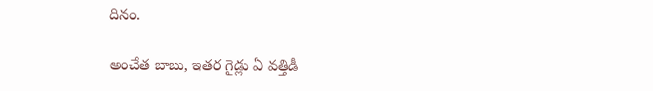దినం.

అంచేత బాబు, ఇతర గైడ్లు ఏ వత్తిడీ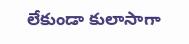లేకుండా కులాసాగా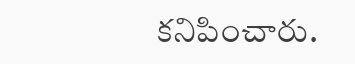కనిపించారు.